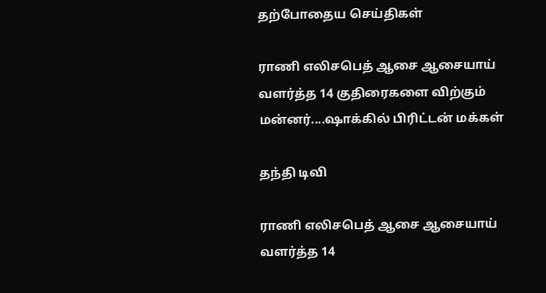தற்போதைய செய்திகள்

ராணி எலிசபெத் ஆசை ஆசையாய் வளர்த்த 14 குதிரைகளை விற்கும் மன்னர்....ஷாக்கில் பிரிட்டன் மக்கள்

தந்தி டிவி

ராணி எலிசபெத் ஆசை ஆசையாய் வளர்த்த 14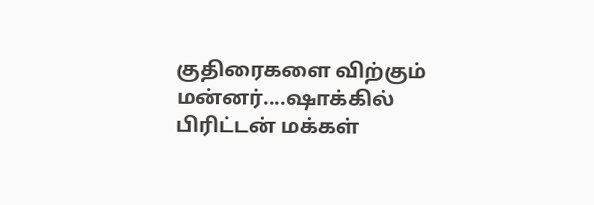குதிரைகளை விற்கும் மன்னர்....ஷாக்கில் பிரிட்டன் மக்கள்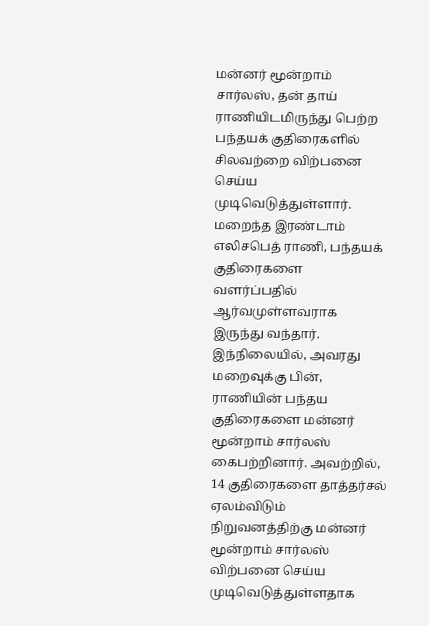மன்னர் மூன்றாம் சார்லஸ், தன் தாய் ராணியிடமிருந்து பெற்ற பந்தயக் குதிரைகளில் சிலவற்றை விற்பனை செய்ய முடிவெடுத்துள்ளார். மறைந்த இரண்டாம் எலிசபெத் ராணி, பந்தயக் குதிரைகளை வளர்ப்பதில் ஆர்வமுள்ளவராக இருந்து வந்தார். இந்நிலையில், அவரது மறைவுக்கு பின், ராணியின் பந்தய குதிரைகளை மன்னர் மூன்றாம் சார்லஸ் கைபற்றினார். அவற்றில், 14 குதிரைகளை தாத்தர்சல் ஏலம்விடும் நிறுவனத்திற்கு மன்னர் மூன்றாம் சார்லஸ் விற்பனை செய்ய முடிவெடுத்துள்ளதாக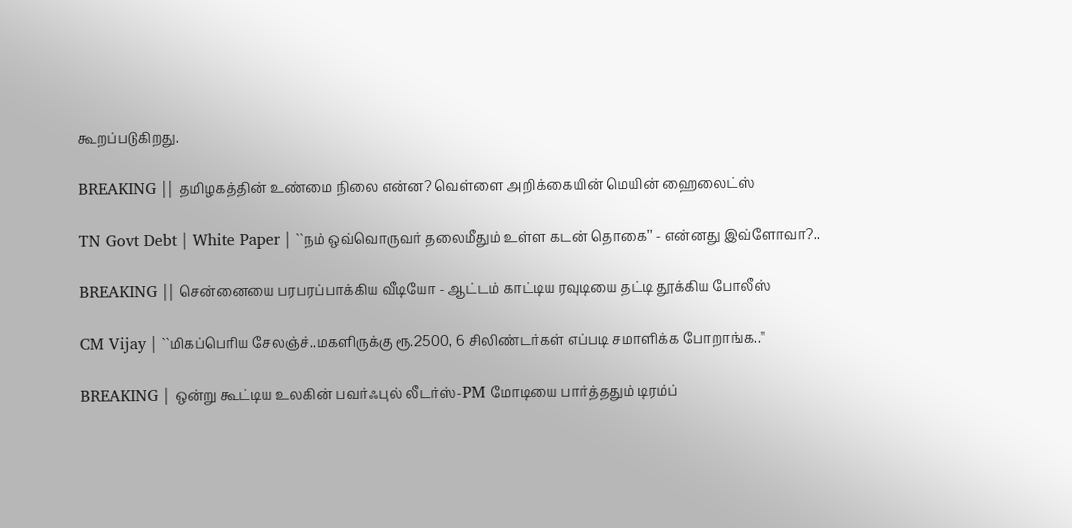கூறப்படுகிறது.

BREAKING || தமிழகத்தின் உண்மை நிலை என்ன? வெள்ளை அறிக்கையின் மெயின் ஹைலைட்ஸ்

TN Govt Debt | White Paper | ``நம் ஒவ்வொருவர் தலைமீதும் உள்ள கடன் தொகை’’ - என்னது இவ்ளோவா?..

BREAKING || சென்னையை பரபரப்பாக்கிய வீடியோ - ஆட்டம் காட்டிய ரவுடியை தட்டி தூக்கிய போலீஸ்

CM Vijay | ``மிகப்பெரிய சேலஞ்ச்..மகளிருக்கு ரூ.2500, 6 சிலிண்டர்கள் எப்படி சமாளிக்க போறாங்க..''

BREAKING | ஒன்று கூட்டிய உலகின் பவர்ஃபுல் லீடர்ஸ்-PM மோடியை பார்த்ததும் டிரம்ப்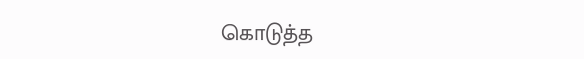கொடுத்த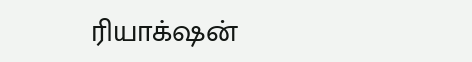ரியாக்‌ஷன்